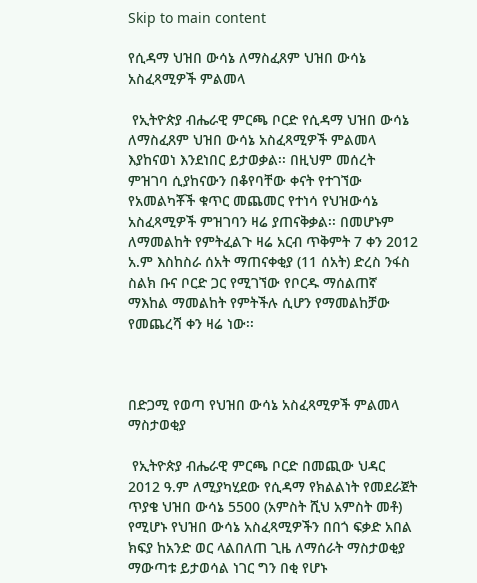Skip to main content

የሲዳማ ህዝበ ውሳኔ ለማስፈጸም ህዝበ ውሳኔ አስፈጻሚዎች ምልመላ

 የኢትዮጵያ ብሔራዊ ምርጫ ቦርድ የሲዳማ ህዝበ ውሳኔ ለማስፈጸም ህዝበ ውሳኔ አስፈጻሚዎች ምልመላ እያከናወነ እንደነበር ይታወቃል፡፡ በዚህም መሰረት ምዝገባ ሲያከናውን በቆየባቸው ቀናት የተገኘው የአመልካቾች ቁጥር መጨመር የተነሳ የህዝውሳኔ አስፈጻሚዎች ምዝገባን ዛሬ ያጠናቅቃል፡፡ በመሆኑም ለማመልከት የምትፈልጉ ዛሬ አርብ ጥቅምት 7 ቀን 2012 አ.ም እስከስራ ሰአት ማጠናቀቂያ (11 ሰአት) ድረስ ንፋስ ስልክ ቡና ቦርድ ጋር የሚገኘው የቦርዱ ማሰልጠኛ ማእከል ማመልከት የምትችሉ ሲሆን የማመልከቻው የመጨረሻ ቀን ዛሬ ነው፡፡



በድጋሚ የወጣ የህዝበ ውሳኔ አስፈጻሚዎች ምልመላ ማስታወቂያ

 የኢትዮጵያ ብሔራዊ ምርጫ ቦርድ በመጪው ህዳር 2012 ዓ.ም ለሚያካሂደው የሲዳማ የክልልነት የመደራጀት ጥያቄ ህዝበ ውሳኔ 5500 (አምስት ሺህ አምስት መቶ) የሚሆኑ የህዝበ ውሳኔ አስፈጻሚዎችን በበጎ ፍቃድ አበል ክፍያ ከአንድ ወር ላልበለጠ ጊዜ ለማሰራት ማስታወቂያ ማውጣቱ ይታወሳል ነገር ግን በቂ የሆኑ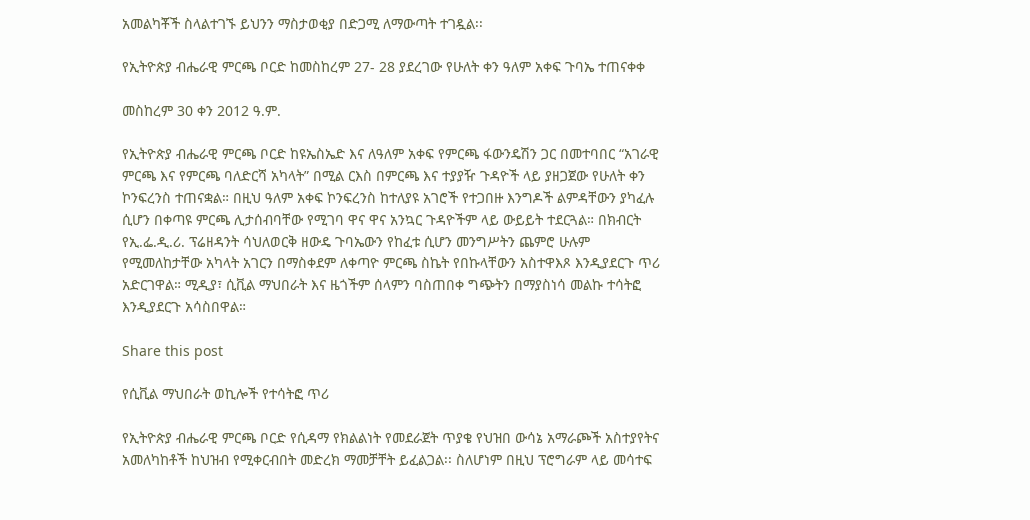አመልካቾች ስላልተገኙ ይህንን ማስታወቂያ በድጋሚ ለማውጣት ተገዷል፡፡

የኢትዮጵያ ብሔራዊ ምርጫ ቦርድ ከመስከረም 27- 28 ያደረገው የሁለት ቀን ዓለም አቀፍ ጉባኤ ተጠናቀቀ

መስከረም 30 ቀን 2012 ዓ.ም.

የኢትዮጵያ ብሔራዊ ምርጫ ቦርድ ከዩኤስኤድ እና ለዓለም አቀፍ የምርጫ ፋውንዴሽን ጋር በመተባበር “አገራዊ ምርጫ እና የምርጫ ባለድርሻ አካላት” በሚል ርእስ በምርጫ እና ተያያዥ ጉዳዮች ላይ ያዘጋጀው የሁለት ቀን ኮንፍረንስ ተጠናቋል። በዚህ ዓለም አቀፍ ኮንፍረንስ ከተለያዩ አገሮች የተጋበዙ እንግዶች ልምዳቸውን ያካፈሉ ሲሆን በቀጣዩ ምርጫ ሊታሰብባቸው የሚገባ ዋና ዋና አንኳር ጉዳዮችም ላይ ውይይት ተደርጓል። በክብርት የኢ.ፌ.ዲ.ሪ. ፕሬዘዳንት ሳህለወርቅ ዘውዴ ጉባኤውን የከፈቱ ሲሆን መንግሥትን ጨምሮ ሁሉም የሚመለከታቸው አካላት አገርን በማስቀደም ለቀጣዮ ምርጫ ስኬት የበኩላቸውን አስተዋእጾ እንዲያደርጉ ጥሪ አድርገዋል። ሚዲያ፣ ሲቪል ማህበራት እና ዜጎችም ሰላምን ባስጠበቀ ግጭትን በማያስነሳ መልኩ ተሳትፎ እንዲያደርጉ አሳስበዋል።

Share this post

የሲቪል ማህበራት ወኪሎች የተሳትፎ ጥሪ

የኢትዮጵያ ብሔራዊ ምርጫ ቦርድ የሲዳማ የክልልነት የመደራጀት ጥያቄ የህዝበ ውሳኔ አማራጮች አስተያየትና አመለካከቶች ከህዝብ የሚቀርብበት መድረክ ማመቻቸት ይፈልጋል፡፡ ስለሆነም በዚህ ፕሮግራም ላይ መሳተፍ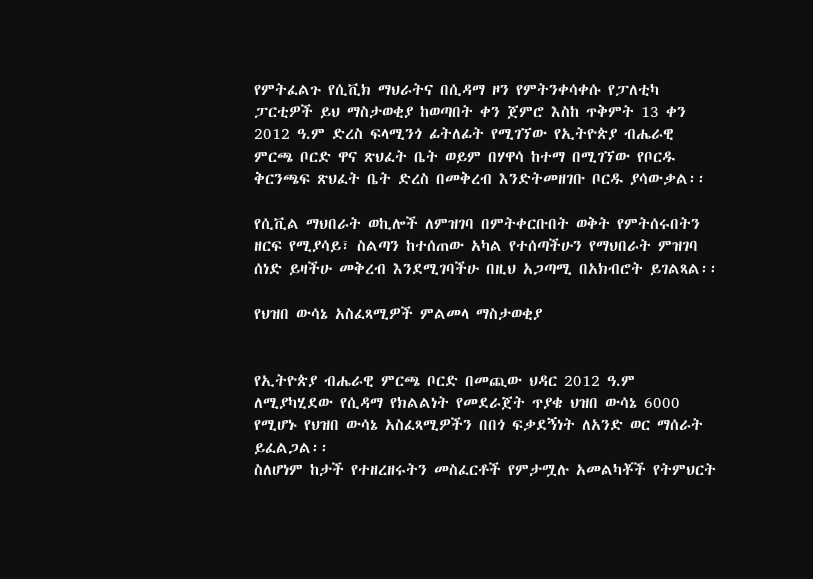የምትፈልጉ የሲቪክ ማህራትና በሲዳማ ዞን የምትንቀሳቀሱ የፓለቲካ ፓርቲዎች ይህ ማስታወቂያ ከወጣበት ቀን ጀምሮ እስከ ጥቅምት 13 ቀን 2012 ዓ.ም ድረስ ፍላሚንጎ ፊትለፊት የሚገኘው የኢትዮጵያ ብሔራዊ ምርጫ ቦርድ ዋና ጽህፈት ቤት ወይም በሃዋሳ ከተማ በሚገኘው የቦርዱ ቅርንጫፍ ጽህፈት ቤት ድረስ በመቅረብ እንድትመዘገቡ ቦርዱ ያሳውቃል፡፡

የሲቪል ማህበራት ወኪሎች ለምዝገባ በምትቀርቡበት ወቅት የምትሰሩበትን ዘርፍ የሚያሳይ፣ ስልጣን ከተሰጠው አካል የተሰጣችሁን የማህበራት ምዝገባ ሰነድ ይዛችሁ መቅረብ እንደሚገባችሁ በዚህ አጋጣሚ በአክብሮት ይገልጻል፡፡

የህዝበ ውሳኔ አስፈጻሚዎች ምልመላ ማስታወቂያ


የኢትዮጵያ ብሔራዊ ምርጫ ቦርድ በመጪው ህዳር 2012 ዓ.ም ለሚያካሂደው የሲዳማ የክልልነት የመደራጀት ጥያቄ ህዝበ ውሳኔ 6000 የሚሆኑ የህዝበ ውሳኔ አስፈጻሚዎችን በበጎ ፍቃደኝነት ለአንድ ወር ማሰራት ይፈልጋል፡፡
ስለሆነም ከታች የተዘረዘሩትን መስፈርቶች የምታሟሉ አመልካቾች የትምህርት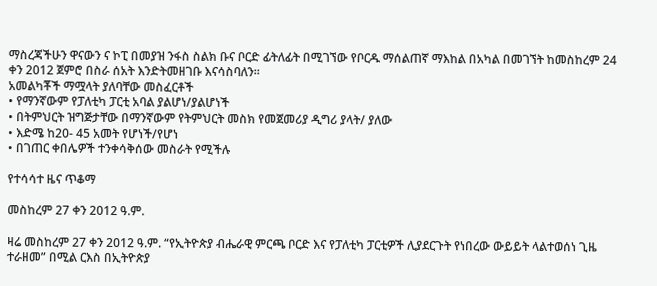ማስረጃችሁን ዋናውን ና ኮፒ በመያዝ ንፋስ ስልክ ቡና ቦርድ ፊትለፊት በሚገኘው የቦርዱ ማሰልጠኛ ማእከል በአካል በመገኘት ከመስከረም 24 ቀን 2012 ጀምሮ በስራ ሰአት እንድትመዘገቡ እናሳስባለን፡፡
አመልካቾች ማሟላት ያለባቸው መስፈርቶች
• የማንኛውም የፓለቲካ ፓርቲ አባል ያልሆነ/ያልሆነች
• በትምህርት ዝግጅታቸው በማንኛውም የትምህርት መስክ የመጀመሪያ ዲግሪ ያላት/ ያለው
• እድሜ ከ20- 45 አመት የሆነች/የሆነ
• በገጠር ቀበሌዎች ተንቀሳቅሰው መስራት የሚችሉ

የተሳሳተ ዜና ጥቆማ

መስከረም 27 ቀን 2012 ዓ.ም.

ዛሬ መስከረም 27 ቀን 2012 ዓ.ም. “የኢትዮጵያ ብሔራዊ ምርጫ ቦርድ እና የፓለቲካ ፓርቲዎች ሊያደርጉት የነበረው ውይይት ላልተወሰነ ጊዜ ተራዘመ” በሚል ርእስ በኢትዮጵያ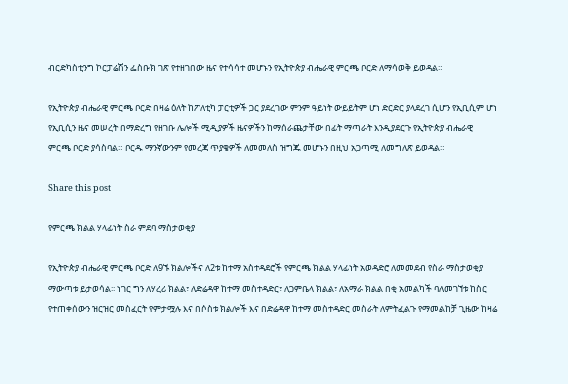ብርድካስቲንግ ኮርፓሬሽን ፌስቡክ ገጽ የተዘገበው ዜና የተሳሳተ መሆኑን የኢትዮጵያ ብሔራዊ ምርጫ ቦርድ ለማሳወቅ ይወዳል።

የኢትዮጵያ ብሔራዊ ምርጫ ቦርድ በዛሬ ዕለት ከፖለቲካ ፓርቲዎች ጋር ያደረገው ምንም ዓይነት ውይይትም ሆነ ድርድር ያላደረገ ሲሆን የኢቢሲም ሆነ የኢቢሲን ዜና መሠረት በማድረግ የዘገቡ ሌሎች ሚዲያዎች ዜናዎችን ከማሰራጨታቸው በፊት ማጣራት እንዲያደርጉ የኢትዮጵያ ብሔራዊ ምርጫ ቦርድ ያሳስባል። ቦርዱ ማንኛውንም የመረጃ ጥያቄዎች ለመመለስ ዝግጁ መሆኑን በዚህ አጋጣሚ ለመግለጽ ይወዳል።

Share this post

የምርጫ ክልል ሃላፊነት ስራ ምደባ ማስታወቂያ

የኢትዮጵያ ብሔራዊ ምርጫ ቦርድ ለ9ኙ ክልሎችና ለ2ቱ ከተማ አስተዳደሮች የምርጫ ክልል ሃላፊነት አወዳድሮ ለመመደብ የስራ ማስታወቂያ ማውጣቱ ይታወሳል፡፡ ነገር ግን ለሃረሪ ክልል፣ ለድሬዳዋ ከተማ መስተዳድር፣ ለጋምቤላ ክልል፣ ለአማራ ክልል በቂ አመልካች ባለመገኘቱ ከስር የተጠቀሰውን ዝርዝር መስፈርት የምታሟሉ እና በሶስቱ ክልሎች እና በድሬዳዋ ከተማ መስተዳድር መስራት ለምትፈልጉ የማመልከቻ ጊዜው ከዛሬ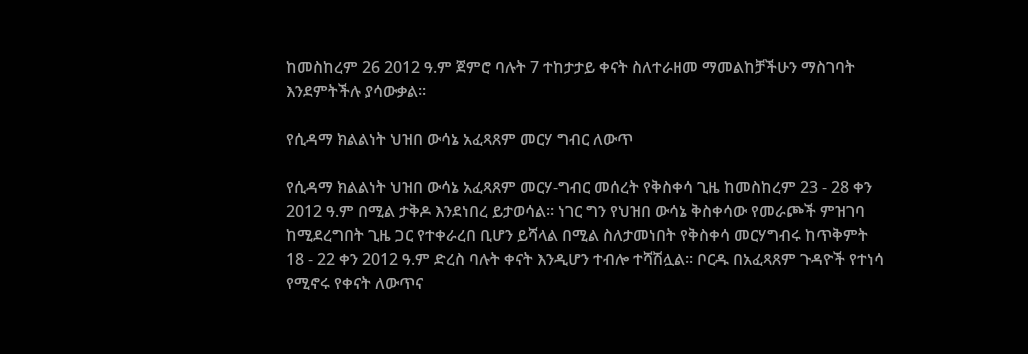ከመስከረም 26 2012 ዓ.ም ጀምሮ ባሉት 7 ተከታታይ ቀናት ስለተራዘመ ማመልከቻችሁን ማስገባት እንደምትችሉ ያሳውቃል፡፡

የሲዳማ ክልልነት ህዝበ ውሳኔ አፈጻጸም መርሃ ግብር ለውጥ

የሲዳማ ክልልነት ህዝበ ውሳኔ አፈጻጸም መርሃ-ግብር መሰረት የቅስቀሳ ጊዜ ከመስከረም 23 - 28 ቀን 2012 ዓ.ም በሚል ታቅዶ እንደነበረ ይታወሳል፡፡ ነገር ግን የህዝበ ውሳኔ ቅስቀሳው የመራጮች ምዝገባ ከሚደረግበት ጊዜ ጋር የተቀራረበ ቢሆን ይሻላል በሚል ስለታመነበት የቅስቀሳ መርሃግብሩ ከጥቅምት 18 - 22 ቀን 2012 ዓ.ም ድረስ ባሉት ቀናት እንዲሆን ተብሎ ተሻሽሏል፡፡ ቦርዱ በአፈጻጸም ጉዳዮች የተነሳ የሚኖሩ የቀናት ለውጥና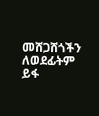መሸጋሸጎችን ለወደፊትም ይፋ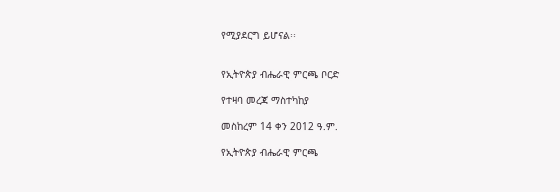የሚያደርግ ይሆናል፡፡


የኢትዮጵያ ብሔራዊ ምርጫ ቦርድ

የተዛባ መረጃ ማስተካከያ

መስከረም 14 ቀን 2012 ዓ.ም.

የኢትዮጵያ ብሔራዊ ምርጫ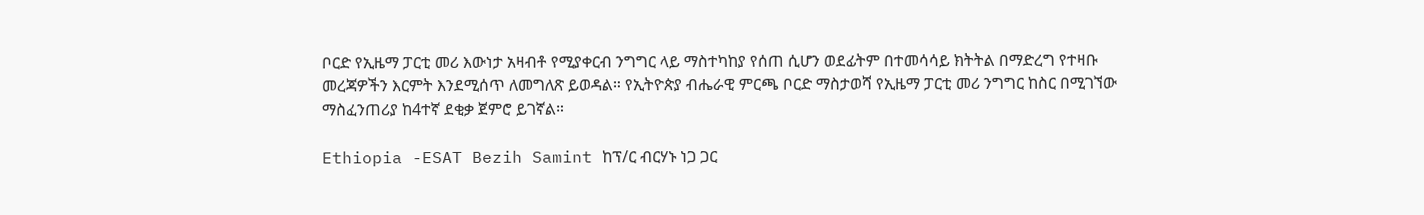ቦርድ የኢዜማ ፓርቲ መሪ እውነታ አዛብቶ የሚያቀርብ ንግግር ላይ ማስተካከያ የሰጠ ሲሆን ወደፊትም በተመሳሳይ ክትትል በማድረግ የተዛቡ መረጃዎችን እርምት እንደሚሰጥ ለመግለጽ ይወዳል። የኢትዮጵያ ብሔራዊ ምርጫ ቦርድ ማስታወሻ የኢዜማ ፓርቲ መሪ ንግግር ከስር በሚገኘው ማስፈንጠሪያ ከ4ተኛ ደቂቃ ጀምሮ ይገኛል።

Ethiopia -ESAT Bezih Samint ከፕ/ር ብርሃኑ ነጋ ጋር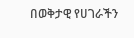በወቅታዊ የሀገራችን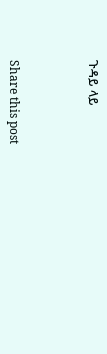ጉዳይ ላይ



Share this post